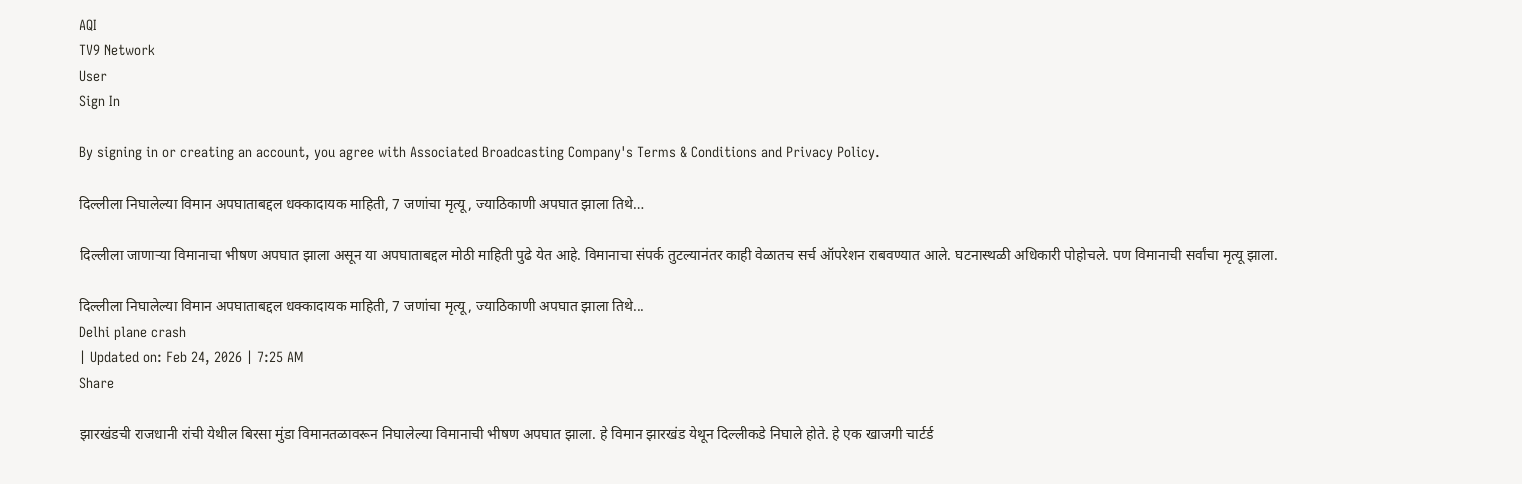AQI
TV9 Network
User
Sign In

By signing in or creating an account, you agree with Associated Broadcasting Company's Terms & Conditions and Privacy Policy.

दिल्लीला निघालेल्या विमान अपघाताबद्दल धक्कादायक माहिती, 7 जणांचा मृत्यू, ज्याठिकाणी अपघात झाला तिथे…

दिल्लीला जाणाऱ्या विमानाचा भीषण अपघात झाला असून या अपघाताबद्दल मोठी माहिती पुढे येत आहे. विमानाचा संपर्क तुटल्यानंतर काही वेळातच सर्च ऑपरेशन राबवण्यात आले. घटनास्थळी अधिकारी पोहोचले. पण विमानाची सर्वांचा मृत्यू झाला.

दिल्लीला निघालेल्या विमान अपघाताबद्दल धक्कादायक माहिती, 7 जणांचा मृत्यू, ज्याठिकाणी अपघात झाला तिथे...
Delhi plane crash
| Updated on: Feb 24, 2026 | 7:25 AM
Share

झारखंडची राजधानी रांची येथील बिरसा मुंडा विमानतळावरून निघालेल्या विमानाची भीषण अपघात झाला. हे विमान झारखंड येथून दिल्लीकडे निघाले होते. हे एक खाजगी चार्टर्ड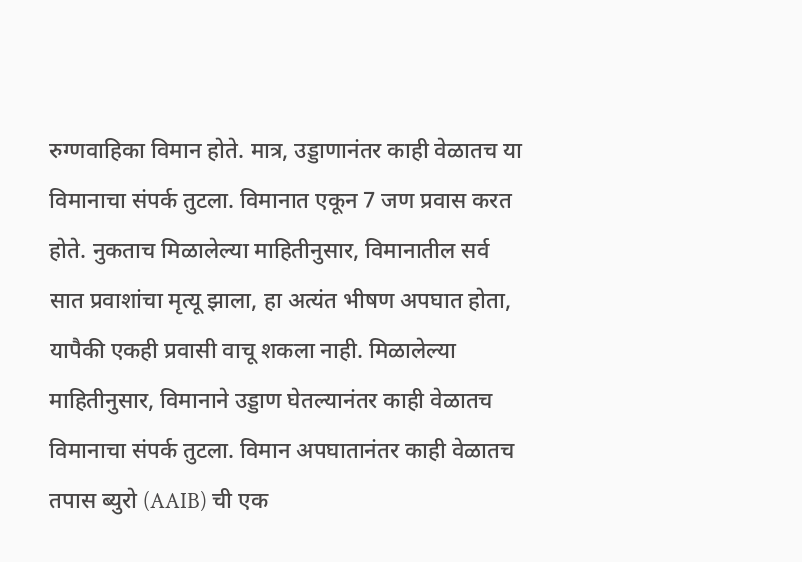रुग्णवाहिका विमान होते. मात्र, उड्डाणानंतर काही वेळातच या विमानाचा संपर्क तुटला. विमानात एकून 7 जण प्रवास करत होते. नुकताच मिळालेल्या माहितीनुसार, विमानातील सर्व सात प्रवाशांचा मृत्यू झाला, हा अत्यंत भीषण अपघात होता, यापैकी एकही प्रवासी वाचू शकला नाही. मिळालेल्या माहितीनुसार, विमानाने उड्डाण घेतल्यानंतर काही वेळातच विमानाचा संपर्क तुटला. विमान अपघातानंतर काही वेळातच तपास ब्युरो (AAIB) ची एक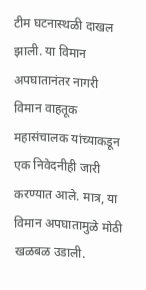टीम घटनास्थळी दाखल झाली. या विमान अपघातानंतर नागरी विमान वाहतूक महासंचालक यांच्याकडून एक निवेदनीही जारी करण्यात आले. मात्र, या विमान अपघातामुळे मोठी खळबळ उडाली.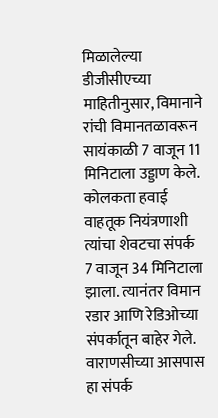मिळालेल्या डीजीसीएच्या माहितीनुसार, विमानाने रांची विमानतळावरून सायंकाळी 7 वाजून 11 मिनिटाला उड्डाण केले. कोलकता हवाई वाहतूक नियंत्रणाशी त्यांचा शेवटचा संपर्क 7 वाजून 34 मिनिटाला झाला. त्यानंतर विमान रडार आणि रेडिओच्या संपर्कातून बाहेर गेले. वाराणसीच्या आसपास हा संपर्क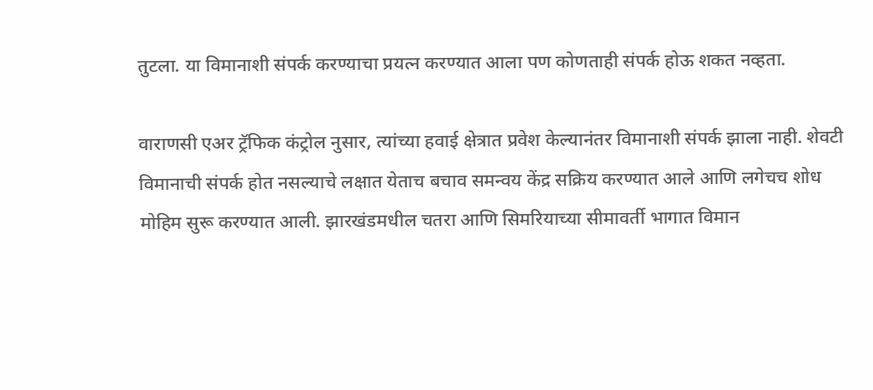तुटला. या विमानाशी संपर्क करण्याचा प्रयत्न करण्यात आला पण कोणताही संपर्क होऊ शकत नव्हता.

वाराणसी एअर ट्रॅफिक कंट्रोल नुसार, त्यांच्या हवाई क्षेत्रात प्रवेश केल्यानंतर विमानाशी संपर्क झाला नाही. शेवटी विमानाची संपर्क होत नसल्याचे लक्षात येताच बचाव समन्वय केंद्र सक्रिय करण्यात आले आणि लगेचच शोध मोहिम सुरू करण्यात आली. झारखंडमधील चतरा आणि सिमरियाच्या सीमावर्ती भागात विमान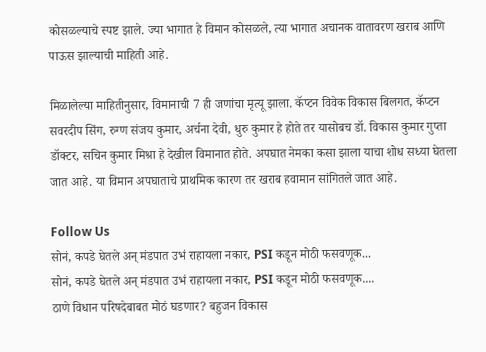कोसळल्याचे स्पष्ट झाले. ज्या भागात हे विमान कोसळले, त्या भागात अचानक वातावरण खराब आणि पाऊस झाल्याची माहिती आहे.

मिळालेल्या माहितीनुसार, विमानाची 7 ही जणांचा मृत्यू झाला. कॅप्टन विवेक विकास बिलगत, कॅप्टन सवरदीप सिंग, रुग्ण संजय कुमार, अर्चना देवी, धुरु कुमार हे होते तर यासोबच डॉ. विकास कुमार गुप्ता डॉक्टर, सचिन कुमार मिश्रा हे देखील विमानात होते. अपघात नेमका कसा झाला याचा शोध सध्या घेतला जात आहे. या विमान अपघाताचे प्राथमिक कारण तर खराब हवामान सांगितले जात आहे.

Follow Us
सोनं, कपडे घेतले अन् मंडपात उभं राहायला नकार, PSI कडून मोठी फसवणूक...
सोनं, कपडे घेतले अन् मंडपात उभं राहायला नकार, PSI कडून मोठी फसवणूक....
ठाणे विधान परिषदेबाबत मोठं घडणार? बहुजन विकास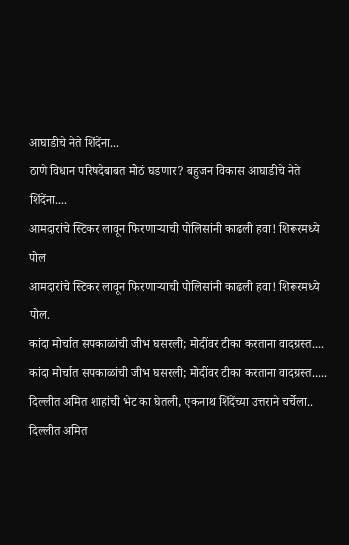आघाडीचे नेते शिंदेंना...
ठाणे विधान परिषदेबाबत मोठं घडणार? बहुजन विकास आघाडीचे नेते शिंदेंना....
आमदारांचे स्टिकर लावून फिरणाऱ्याची पोलिसांनी काढली हवा! शिरूरमध्ये पोल
आमदारांचे स्टिकर लावून फिरणाऱ्याची पोलिसांनी काढली हवा! शिरूरमध्ये पोल.
कांदा मोर्चात सपकाळांची जीभ घसरली; मोदींवर टीका करताना वादग्रस्त....
कांदा मोर्चात सपकाळांची जीभ घसरली; मोदींवर टीका करताना वादग्रस्त.....
दिल्लीत अमित शाहांची भेट का घेतली, एकनाथ शिंदेंच्या उत्तराने चर्चेला..
दिल्लीत अमित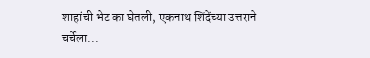शाहांची भेट का घेतली, एकनाथ शिंदेंच्या उत्तराने चर्चेला...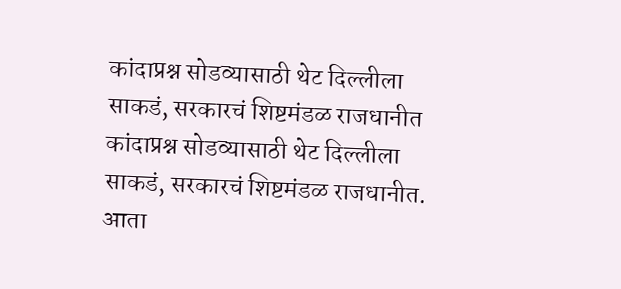कांदाप्रश्न सोडव्यासाठी थेट दिल्लीला साकडं, सरकारचं शिष्टमंडळ राजधानीत
कांदाप्रश्न सोडव्यासाठी थेट दिल्लीला साकडं, सरकारचं शिष्टमंडळ राजधानीत.
आता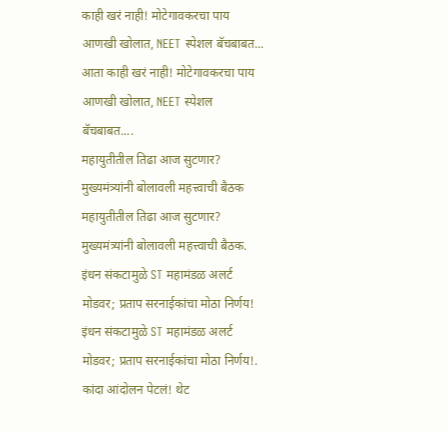काही खरं नाही! मोटेगावकरचा पाय आणखी खोलात, NEET स्पेशल बॅचबाबत...
आता काही खरं नाही! मोटेगावकरचा पाय आणखी खोलात, NEET स्पेशल बॅचबाबत....
महायुतीतील तिढा आज सुटणार? मुख्यमंत्र्यांनी बोलावली महत्त्वाची बैठक
महायुतीतील तिढा आज सुटणार? मुख्यमंत्र्यांनी बोलावली महत्त्वाची बैठक.
इंधन संकटामुळे ST महामंडळ अलर्ट मोडवर; प्रताप सरनाईकांचा मोठा निर्णय!
इंधन संकटामुळे ST महामंडळ अलर्ट मोडवर; प्रताप सरनाईकांचा मोठा निर्णय!.
कांदा आंदोलन पेटलं! थेट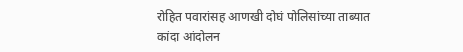रोहित पवारांसह आणखी दोघं पोलिसांच्या ताब्यात
कांदा आंदोलन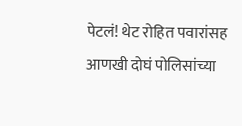पेटलं! थेट रोहित पवारांसह आणखी दोघं पोलिसांच्या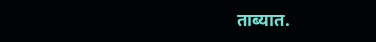ताब्यात.